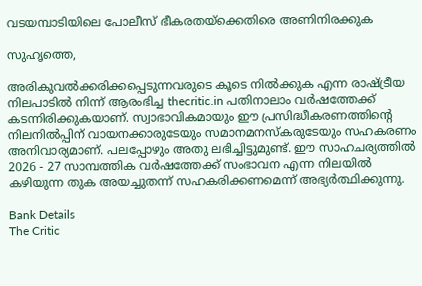വടയമ്പാടിയിലെ പോലീസ് ഭീകരതയ്ക്കെതിരെ അണിനിരക്കുക

സുഹൃത്തെ,

അരികുവല്‍ക്കരിക്കപ്പെടുന്നവരുടെ കൂടെ നില്‍ക്കുക എന്ന രാഷ്ട്രീയ നിലപാടില്‍ നിന്ന് ആരംഭിച്ച thecritic.in പതിനാലാം വര്‍ഷത്തേക്ക് കടന്നിരിക്കുകയാണ്. സ്വാഭാവികമായും ഈ പ്രസിദ്ധീകരണത്തിന്റെ നിലനില്‍പ്പിന് വായനക്കാരുടേയും സമാനമനസ്‌കരുടേയും സഹകരണം അനിവാര്യമാണ്. പലപ്പോഴും അതു ലഭിച്ചിട്ടുമുണ്ട്. ഈ സാഹചര്യത്തില്‍ 2026 - 27 സാമ്പത്തിക വര്‍ഷത്തേക്ക് സംഭാവന എന്ന നിലയില്‍ കഴിയുന്ന തുക അയച്ചുതന്ന് സഹകരിക്കണമെന്ന് അഭ്യര്‍ത്ഥിക്കുന്നു.

Bank Details
The Critic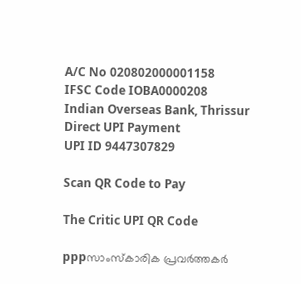A/C No 020802000001158
IFSC Code IOBA0000208
Indian Overseas Bank, Thrissur
Direct UPI Payment
UPI ID 9447307829

Scan QR Code to Pay

The Critic UPI QR Code

pppസാംസ്‌കാരിക പ്രവര്‍ത്തകര്‍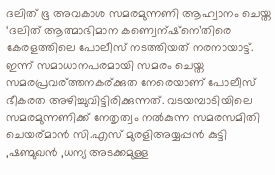ദലിത് ഭൂ അവകാശ സമരമുന്നണി ആഹ്വാനം ചെയ്ത ‘ദലിത് ആത്മാഭിമാന കണ്വെന്ഷ്‌നെ’തിരെ കേരളത്തിലെ പോലീസ് നടത്തിയത് നരനായാട്ട്. ഇന്ന് സമാധാനപരമായി സമരം ചെയ്ത സമരപ്രവര്ത്തനകര്ക്കുത നേരെയാണ് പോലീസ് ഭീകരത അഴിച്ചുവിട്ടിരിക്കുന്നത്. വടയമ്പാടിയിലെ സമരമുന്നണിക്ക് നേതൃത്വം നല്‍കുന്ന സമരസമിതി ചെയര്മാന്‍ സി.എസ് മുരളിഅയ്യപ്പന്‍ കുട്ടി ,ഷണ്മുഖന്‍ ,ധന്യ അടക്കമുള്ള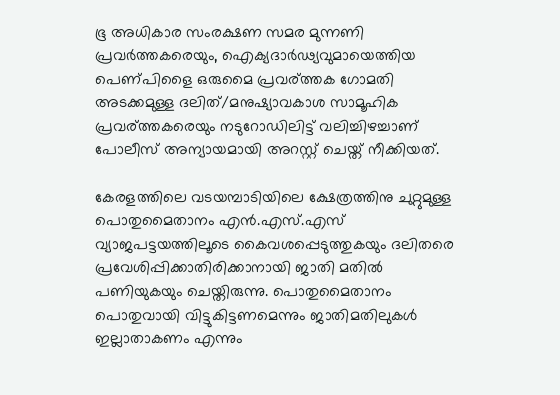ഭൂ അധികാര സംരക്ഷണ സമര മുന്നണി പ്രവര്‍ത്തകരെയും, ഐക്യദാര്‍ഢ്യവുമായെത്തിയ പെണ്പിളൈ ഒരുമൈ പ്രവര്ത്തക ഗോമതി അടക്കമുള്ള ദലിത്/മനുഷ്യാവകാശ സാമൂഹിക പ്രവര്ത്തകരെയും നടുറോഡിലിട്ട് വലിച്ചിഴച്ചാണ് പോലീസ് അന്യായമായി അറസ്റ്റ് ചെയ്ത് നീക്കിയത്.

കേരളത്തിലെ വടയമ്പാടിയിലെ ക്ഷേത്രത്തിനു ചുറ്റുമുള്ള പൊതുമൈതാനം എന്‍.എസ്.എസ് വ്യാജപട്ടയത്തിലൂടെ കൈവശപ്പെടുത്തുകയും ദലിതരെ പ്രവേശിപ്പിക്കാതിരിക്കാനായി ജാതി മതില്‍ പണിയുകയും ചെയ്തിരുന്നു. പൊതുമൈതാനം പൊതുവായി വിട്ടുകിട്ടണമെന്നും ജാതിമതിലുകള്‍ ഇല്ലാതാകണം എന്നും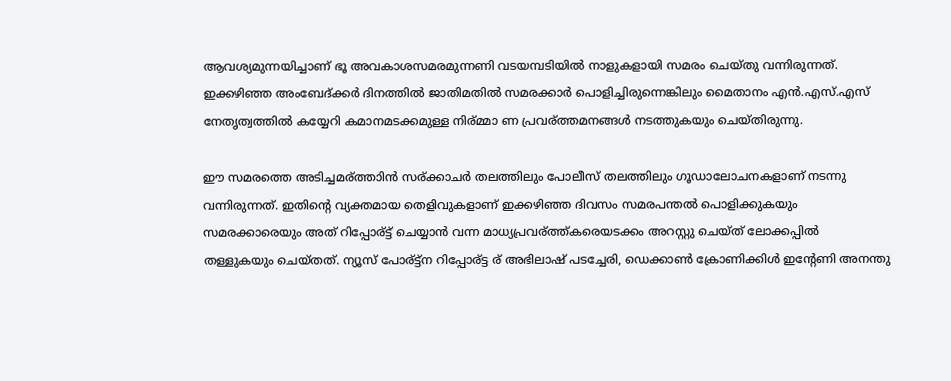ആവശ്യമുന്നയിച്ചാണ് ഭൂ അവകാശസമരമുന്നണി വടയമ്പടിയില്‍ നാളുകളായി സമരം ചെയ്തു വന്നിരുന്നത്. ഇക്കഴിഞ്ഞ അംബേദ്ക്കര്‍ ദിനത്തില്‍ ജാതിമതില്‍ സമരക്കാര്‍ പൊളിച്ചിരുന്നെങ്കിലും മൈതാനം എന്‍.എസ്.എസ് നേതൃത്വത്തില്‍ കയ്യേറി കമാനമടക്കമുള്ള നിര്മ്മാ ണ പ്രവര്ത്തമനങ്ങള്‍ നടത്തുകയും ചെയ്തിരുന്നു.

ഈ സമരത്തെ അടിച്ചമര്ത്താിന്‍ സര്ക്കാചര്‍ തലത്തിലും പോലീസ് തലത്തിലും ഗൂഡാലോചനകളാണ് നടന്നു വന്നിരുന്നത്. ഇതിന്റെ വ്യക്തമായ തെളിവുകളാണ് ഇക്കഴിഞ്ഞ ദിവസം സമരപന്തല്‍ പൊളിക്കുകയും സമരക്കാരെയും അത് റിപ്പോര്ട്ട് ചെയ്യാന്‍ വന്ന മാധ്യപ്രവര്ത്ത്കരെയടക്കം അറസ്റ്റു ചെയ്ത് ലോക്കപ്പില്‍ തള്ളുകയും ചെയ്തത്. ന്യൂസ് പോര്ട്ട്‌ന റിപ്പോര്ട്ട ര് അഭിലാഷ് പടച്ചേരി, ഡെക്കാണ്‍ ക്രോണിക്കിള്‍ ഇന്റേണി അനന്തു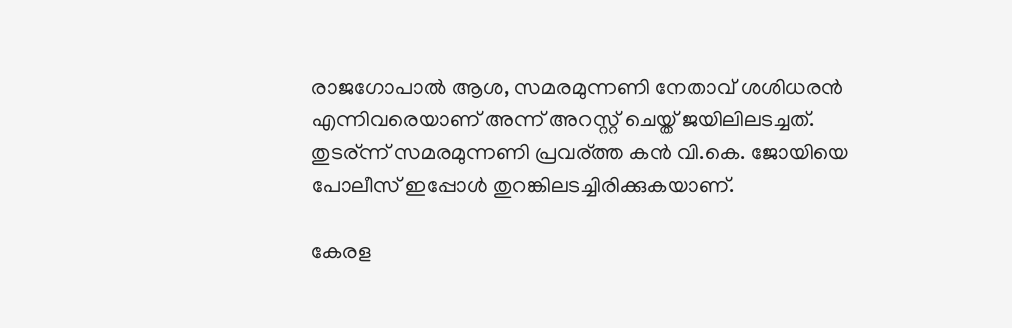രാജഗോപാല്‍ ആശ, സമരമുന്നണി നേതാവ് ശശിധരന്‍ എന്നിവരെയാണ് അന്ന് അറസ്റ്റ് ചെയ്ത് ജയിലിലടച്ചത്. തുടര്ന്ന് സമരമുന്നണി പ്രവര്ത്ത കന്‍ വി.കെ. ജോയിയെ പോലീസ് ഇപ്പോള്‍ തുറങ്കിലടച്ചിരിക്കുകയാണ്.

കേരള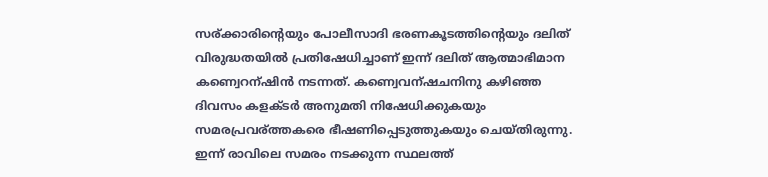സര്ക്കാരിന്റെയും പോലീസാദി ഭരണകൂടത്തിന്റെയും ദലിത് വിരുദ്ധതയില്‍ പ്രതിഷേധിച്ചാണ് ഇന്ന് ദലിത് ആത്മാഭിമാന കണ്വെറന്ഷിന്‍ നടന്നത്. കണ്വെവന്ഷചനിനു കഴിഞ്ഞ ദിവസം കളക്ടര്‍ അനുമതി നിഷേധിക്കുകയും സമരപ്രവര്ത്തകരെ ഭീഷണിപ്പെടുത്തുകയും ചെയ്തിരുന്നു. ഇന്ന് രാവിലെ സമരം നടക്കുന്ന സ്ഥലത്ത്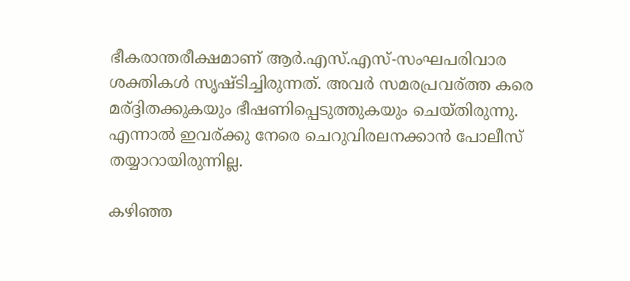ഭീകരാന്തരീക്ഷമാണ് ആര്‍.എസ്.എസ്-സംഘപരിവാര ശക്തികള്‍ സൃഷ്ടിച്ചിരുന്നത്. അവര്‍ സമരപ്രവര്ത്ത കരെ മര്ദ്ദിതക്കുകയും ഭീഷണിപ്പെടുത്തുകയും ചെയ്തിരുന്നു. എന്നാല്‍ ഇവര്ക്കു നേരെ ചെറുവിരലനക്കാന്‍ പോലീസ് തയ്യാറായിരുന്നില്ല.

കഴിഞ്ഞ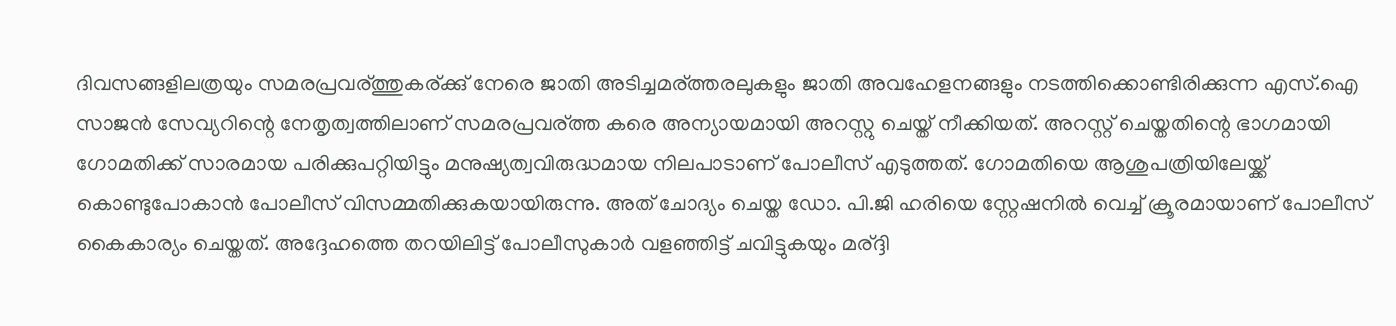ദിവസങ്ങളിലത്രയും സമരപ്രവര്ത്തുകര്ക്കു് നേരെ ജാതി അടിച്ചമര്ത്തരലുകളും ജാതി അവഹേളനങ്ങളും നടത്തിക്കൊണ്ടിരിക്കുന്ന എസ്.ഐ സാജന്‍ സേവ്യറിന്റെ നേതൃത്വത്തിലാണ് സമരപ്രവര്ത്ത കരെ അന്യായമായി അറസ്റ്റു ചെയ്ത് നീക്കിയത്. അറസ്റ്റ് ചെയ്തതിന്റെ ഭാഗമായി ഗോമതിക്ക് സാരമായ പരിക്കുപറ്റിയിട്ടും മനുഷ്യത്വവിരുദ്ധമായ നിലപാടാണ് പോലീസ് എടുത്തത്. ഗോമതിയെ ആശുപത്രിയിലേയ്ക്ക് കൊണ്ടുപോകാന്‍ പോലീസ് വിസമ്മതിക്കുകയായിരുന്നു. അത് ചോദ്യം ചെയ്ത ഡോ. പി.ജി ഹരിയെ സ്റ്റേഷനില്‍ വെച്ച് ക്രൂരമായാണ് പോലീസ് കൈകാര്യം ചെയ്തത്. അദ്ദേഹത്തെ തറയിലിട്ട് പോലീസുകാര്‍ വളഞ്ഞിട്ട് ചവിട്ടുകയും മര്ദ്ദി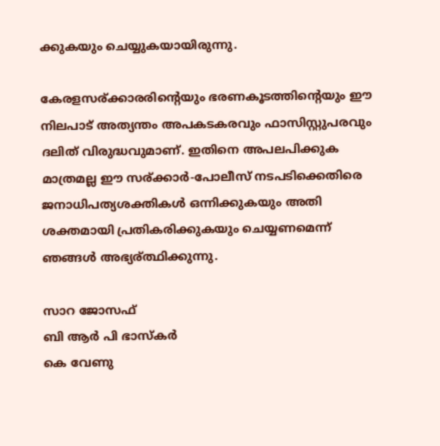ക്കുകയും ചെയ്യുകയായിരുന്നു.

കേരളസര്ക്കാരരിന്റെയും ഭരണകൂടത്തിന്റെയും ഈ നിലപാട് അത്യന്തം അപകടകരവും ഫാസിസ്റ്റുപരവും ദലിത് വിരുദ്ധവുമാണ്. ഇതിനെ അപലപിക്കുക മാത്രമല്ല ഈ സര്ക്കാര്‍-പോലീസ് നടപടിക്കെതിരെ ജനാധിപത്യശക്തികള്‍ ഒന്നിക്കുകയും അതി ശക്തമായി പ്രതികരിക്കുകയും ചെയ്യണമെന്ന് ഞങ്ങള്‍ അഭ്യര്ത്ഥിക്കുന്നു.

സാറ ജോസഫ്
ബി ആര്‍ പി ഭാസ്‌കര്‍
കെ വേണു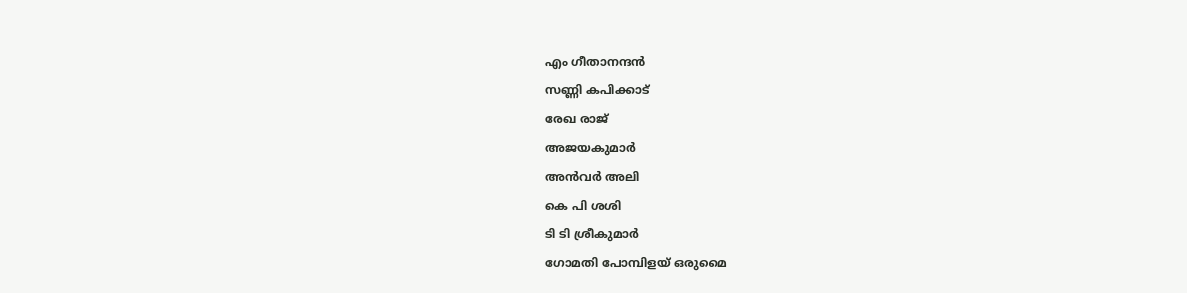എം ഗീതാനന്ദന്‍
സണ്ണി കപിക്കാട്
രേഖ രാജ്
അജയകുമാര്‍
അന്‍വര്‍ അലി
കെ പി ശശി
ടി ടി ശ്രീകുമാര്‍
ഗോമതി പോമ്പിളയ് ഒരുമൈ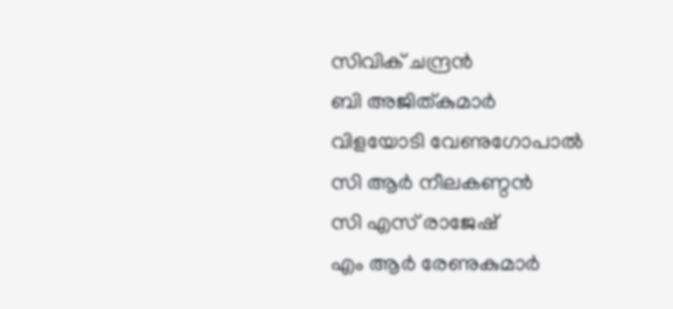സിവിക് ചന്ദ്രന്‍
ബി അജിത്കുമാര്‍
വിളയോടി വേണുഗോപാല്‍
സി ആര്‍ നീലകണ്ഠന്‍
സി എസ് രാജേഷ്
എം ആര്‍ രേണുകുമാര്‍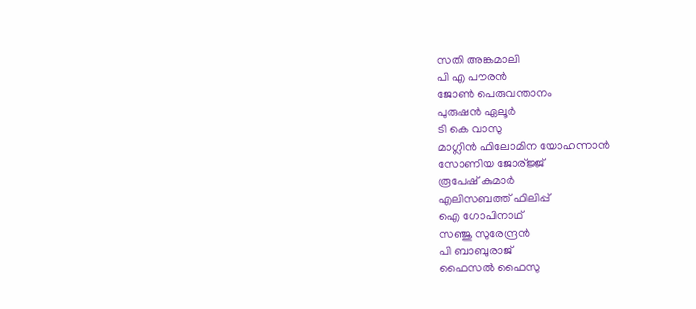സതി അങ്കമാലി
പി എ പൗരന്‍
ജോണ്‍ പെരുവന്താനം
പുരുഷന്‍ ഏലൂര്‍
ടി കെ വാസു
മാഗ്ലിന്‍ ഫിലോമിന യോഹന്നാന്‍
സോണിയ ജോര്ജ്ജ്
രൂപേഷ് കുമാര്‍
എലിസബത്ത് ഫിലിപ്പ്
ഐ ഗോപിനാഥ്
സഞ്ജു സുരേന്ദ്രന്‍
പി ബാബുരാജ്
ഫൈസല്‍ ഫൈസു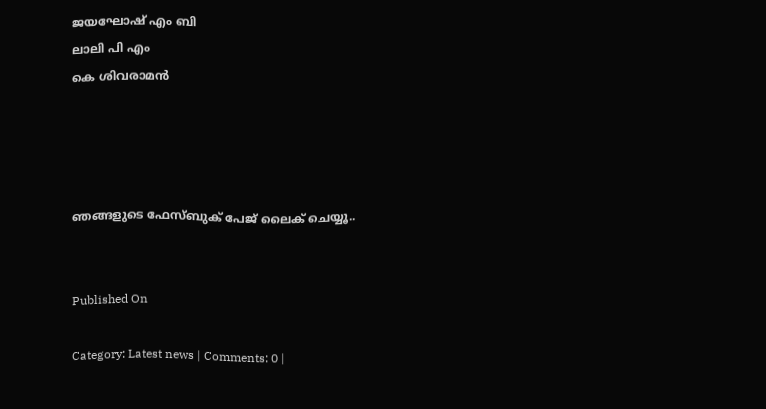ജയഘോഷ് എം ബി
ലാലി പി എം
കെ ശിവരാമന്‍




ഞങ്ങളുടെ ഫേസ്ബുക് പേജ് ലൈക് ചെയ്യൂ..


Published On

Category: Latest news | Comments: 0 |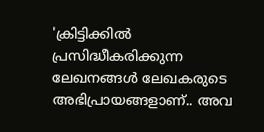'ക്രിട്ടിക്കില്‍ പ്രസിദ്ധീകരിക്കുന്ന ലേഖനങ്ങള്‍ ലേഖകരുടെ അഭിപ്രായങ്ങളാണ്.. അവ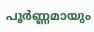പൂര്‍ണ്ണമായും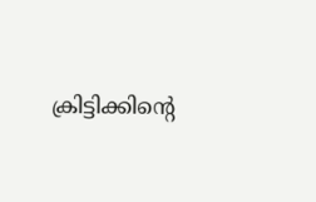ക്രിട്ടിക്കിന്റെ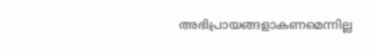അഭിപ്രായങ്ങളാകണമെന്നില്ല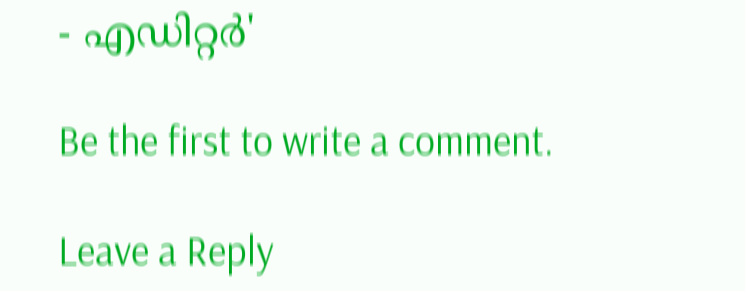- എഡിറ്റര്‍'

Be the first to write a comment.

Leave a Reply